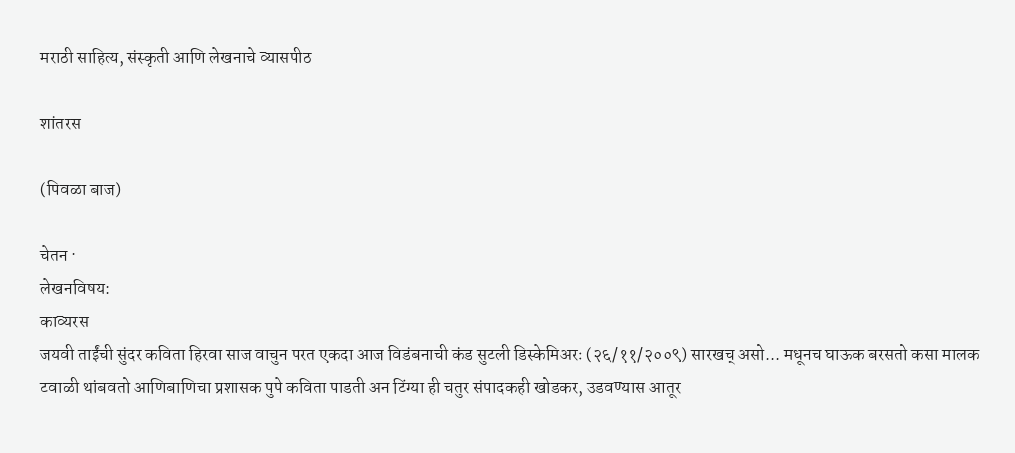मराठी साहित्य, संस्कृती आणि लेखनाचे व्यासपीठ

शांतरस

(पिवळा बाज)

चेतन ·
लेखनविषय:
काव्यरस
जयवी ताईंची सुंदर कविता हिरवा साज वाचुन परत एकदा आज विडंबनाची कंड सुटली डिस्केमिअरः (२६/११/२००९) सारखच् असो... मधूनच घाऊक बरसतो कसा मालक टवाळी थांबवतो आणिबाणिचा प्रशासक पुपे कविता पाडती अन टिंग्या ही चतुर संपादकही खोडकर, उडवण्यास आतूर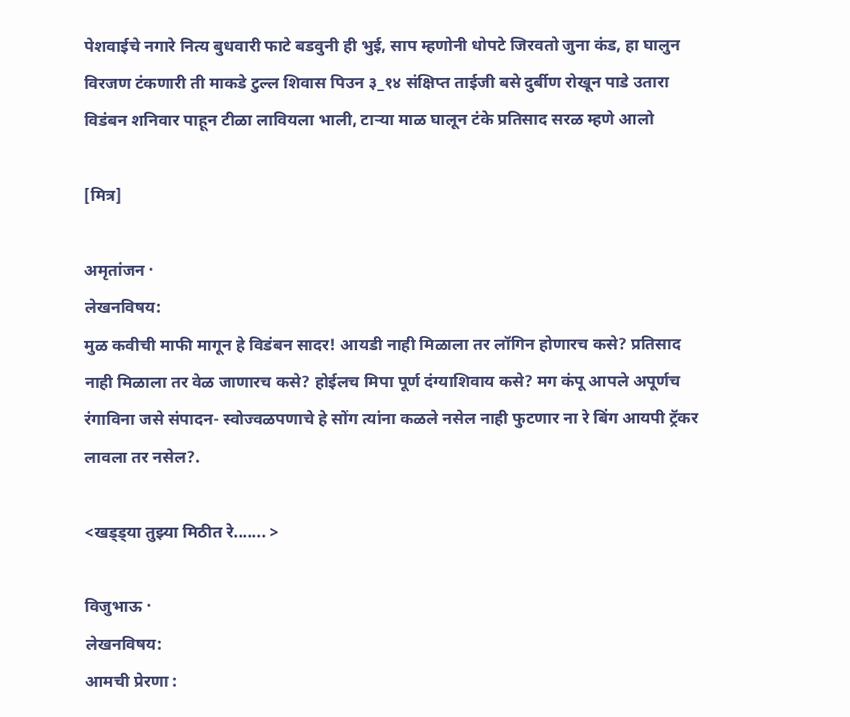पेशवाईचे नगारे नित्य बुधवारी फाटे बडवुनी ही भुई, साप म्हणोनी धोपटे जिरवतो जुना कंड, हा घालुन विरजण टंकणारी ती माकडे टुल्ल शिवास पिउन ३_१४ संक्षिप्त ताईजी बसे दुर्बीण रोखून पाडे उतारा विडंबन शनिवार पाहून टीळा लावियला भाली, टार्‍या माळ घालून टंके प्रतिसाद सरळ म्हणे आलो

[मित्र]

अमृतांजन ·
लेखनविषय:
मुळ कवीची माफी मागून हे विडंबन सादर! आयडी नाही मिळाला तर लॉगिन होणारच कसे? प्रतिसाद नाही मिळाला तर वेळ जाणारच कसे? होईलच मिपा पूर्ण दंग्याशिवाय कसे? मग कंपू आपले अपूर्णच रंगाविना जसे संपादन- स्वोज्वळपणाचे हे सोंग त्यांना कळले नसेल नाही फुटणार ना रे बिंग आयपी ट्रॅकर लावला तर नसेल?.

<खड्ड्या तुझ्या मिठीत रे....... >

विजुभाऊ ·
लेखनविषय:
आमची प्रेरणा :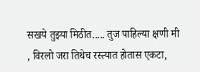सखये तुझ्या मिठीत..... तुज पाहिल्या क्षणी मी , विरलो जरा तिथेच रस्त्यात होतास एकटा,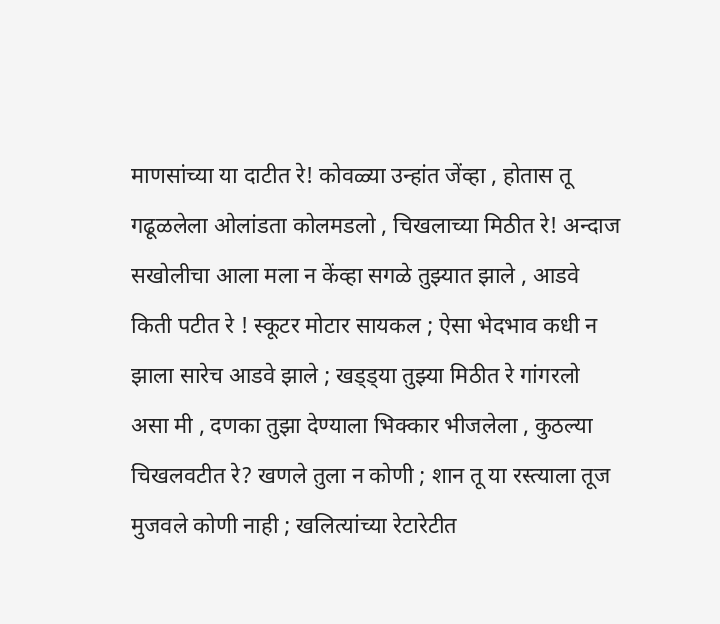माणसांच्या या दाटीत रे! कोवळ्या उन्हांत जेंव्हा , होतास तू गढूळलेला ओलांडता कोलमडलो , चिखलाच्या मिठीत रे! अन्दाज सखोलीचा आला मला न केंव्हा सगळे तुझ्यात झाले , आडवे किती पटीत रे ! स्कूटर मोटार सायकल ; ऐसा भेदभाव कधी न झाला सारेच आडवे झाले ; खड्ड्या तुझ्या मिठीत रे गांगरलो असा मी , दणका तुझा देण्याला भिक्कार भीजलेला , कुठल्या चिखलवटीत रे? खणले तुला न कोणी ; शान तू या रस्त्याला तूज मुजवले कोणी नाही ; खलित्यांच्या रेटारेटीत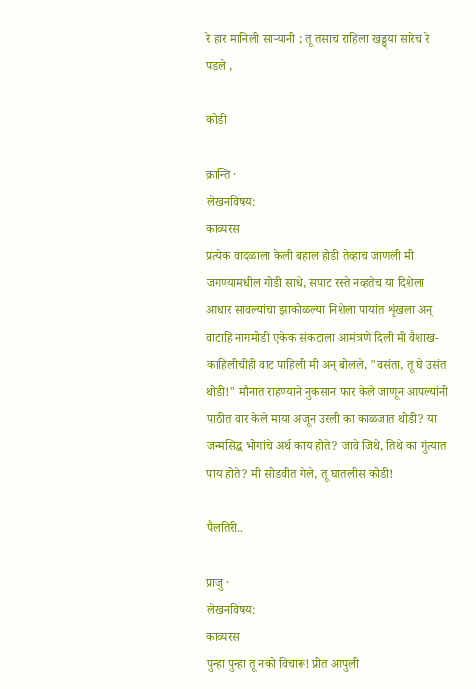रे हार मानिली सार्‍यानी ; तू तसाच राहिला खड्ड्या सारेच रे पडले ,

कोडी

क्रान्ति ·
लेखनविषय:
काव्यरस
प्रत्येक वादळाला केली बहाल होडी तेव्हाच जाणली मी जगण्यामधील गोडी साधे, सपाट रस्ते नव्हतेच या दिशेला आधार सावल्यांचा झाकोळल्या निशेला पायांत शृंखला अन् वाटाहि नागमोडी एकेक संकटाला आमंत्रणे दिली मी वैशाख-काहिलीचीही वाट पाहिली मी अन् बोलले, "वसंता, तू घे उसंत थोडी!" मौनात राहण्याने नुकसान फार केले जाणून आपल्यांनी पाठीत वार केले माया अजून उरली का काळजात थोडी? या जन्मसिद्ध भोगांचे अर्थ काय होते? जावे जिथे, तिथे का गुंत्यात पाय होते? मी सोडवीत गेले, तू घातलीस कोडी!

पैलतिरी..

प्राजु ·
लेखनविषय:
काव्यरस
पुन्हा पुन्हा तू नको विचारू! प्रीत आपुली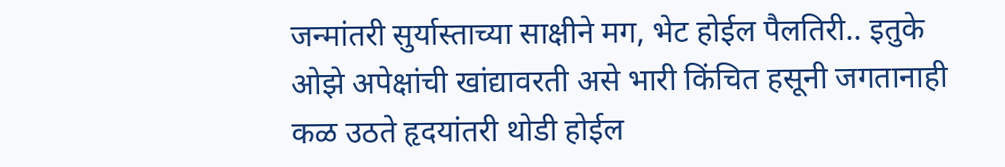जन्मांतरी सुर्यास्ताच्या साक्षीने मग, भेट होईल पैलतिरी.. इतुके ओझे अपेक्षांची खांद्यावरती असे भारी किंचित हसूनी जगतानाही कळ उठते हृदयांतरी थोडी होईल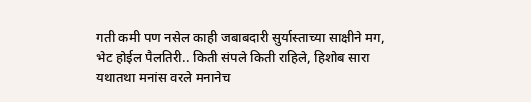गती कमी पण नसेल काही जबाबदारी सुर्यास्ताच्या साक्षीने मग, भेट होईल पैलतिरी.. किती संपले किती राहिले, हिशोब सारा यथातथा मनांस वरले मनानेच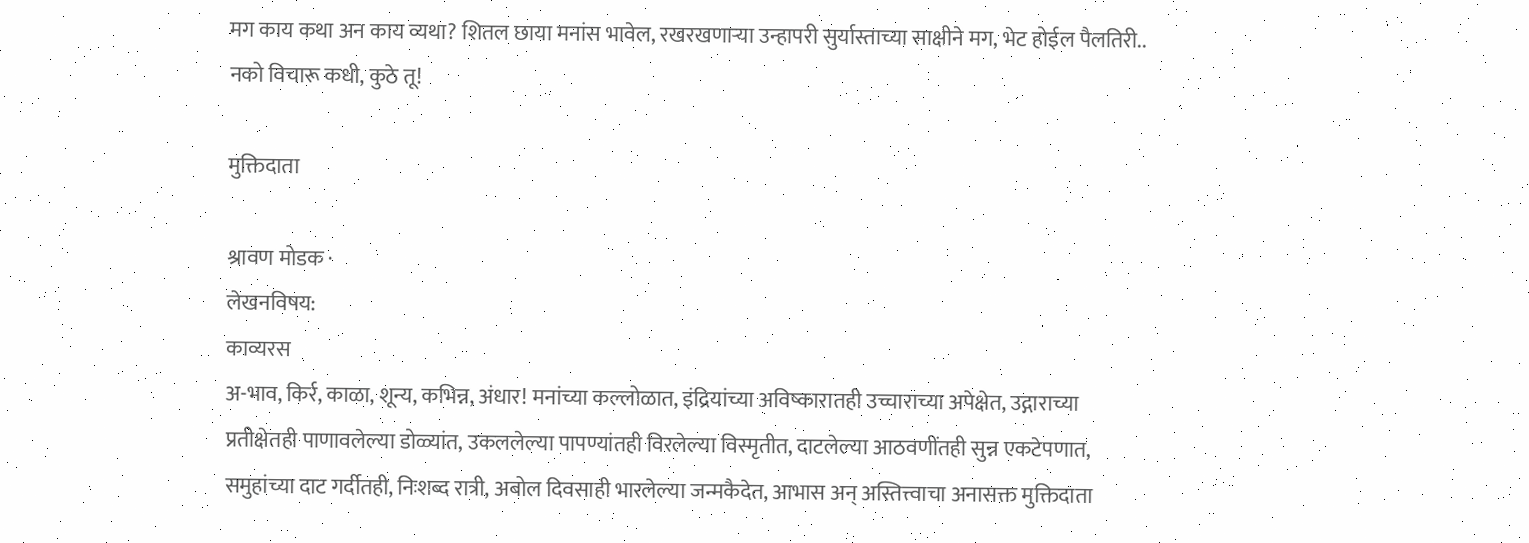मग काय कथा अन काय व्यथा? शितल छाया मनांस भावेल, रखरखणार्‍या उन्हापरी सुर्यास्ताच्या साक्षीने मग, भेट होईल पैलतिरी.. नको विचारू कधी, कुठे तू!

मुक्तिदाता

श्रावण मोडक ·
लेखनविषय:
काव्यरस
अ-भाव, किर्र, काळा, शून्य, कभिन्न, अंधार! मनांच्या कल्लोळात, इंद्रियांच्या अविष्कारातही उच्चाराच्या अपेक्षेत, उद्गाराच्या प्रतीक्षेतही पाणावलेल्या डोळ्यांत, उकललेल्या पापण्यांतही विरलेल्या विस्मृतीत, दाटलेल्या आठवणींतही सुन्न एकटेपणात, समुहांच्या दाट गर्दीतही, निःशब्द रात्री, अबोल दिवसाही भारलेल्या जन्मकैदेत, आभास अन् अस्तित्त्वाचा अनासक्त मुक्तिदाता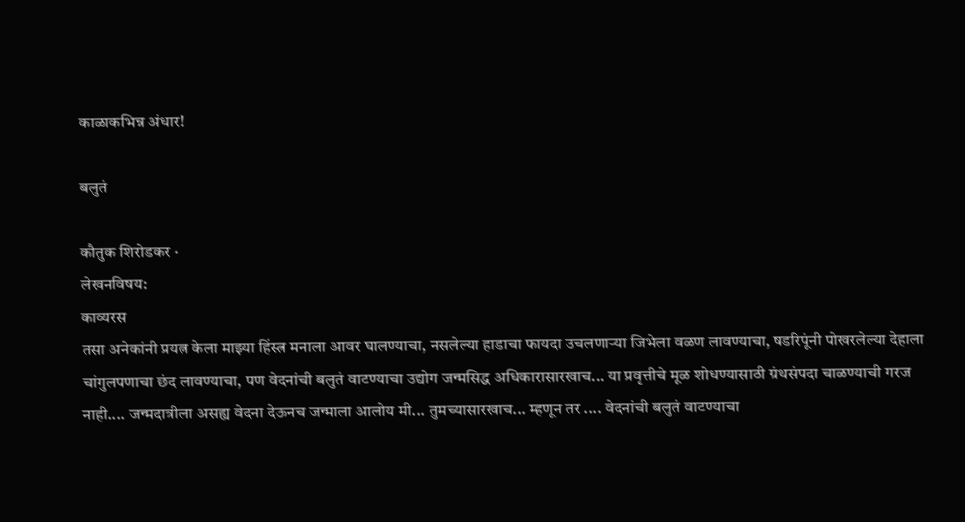काळाकभिन्न अंधार!

बलुतं

कौतुक शिरोडकर ·
लेखनविषय:
काव्यरस
तसा अनेकांनी प्रयत्न केला माझ्या हिंस्त्र मनाला आवर घालण्याचा, नसलेल्या हाडाचा फायदा उचलणार्‍या जिभेला वळण लावण्याचा, षडरिपूंनी पोखरलेल्या देहाला चांगुलपणाचा छंद लावण्याचा, पण वेदनांची बलुतं वाटण्याचा उद्योग जन्मसिद्ध अधिकारासारखाच... या प्रवृत्तीचे मूळ शोधण्यासाठी ग्रंथसंपदा चाळण्याची गरज नाही.... जन्मदात्रीला असह्य वेदना देऊनच जन्माला आलोय मी... तुमच्यासारखाच... म्हणून तर .... वेदनांची बलुतं वाटण्याचा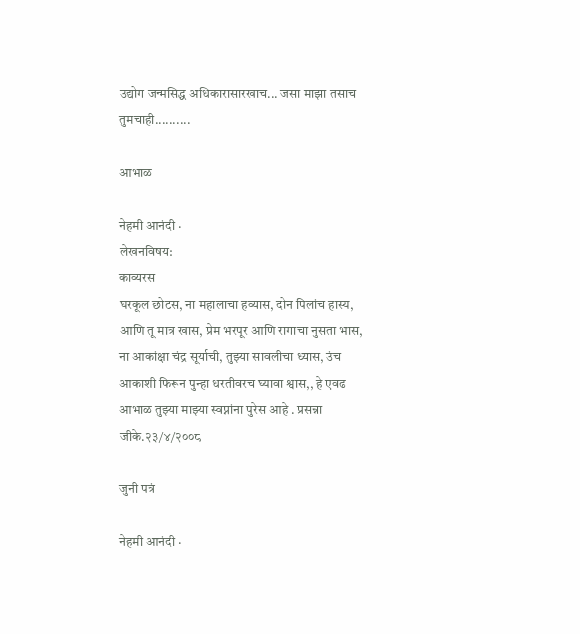उद्योग जन्मसिद्ध अधिकारासारखाच... जसा माझा तसाच तुमचाही..........

आभाळ

नेहमी आनंदी ·
लेखनविषय:
काव्यरस
घरकूल छोटस, ना महालाचा हव्यास, दोन पिलांच हास्य, आणि तू मात्र खास, प्रेम भरपूर आणि रागाचा नुसता भास, ना आकांक्षा चंद्र सूर्याची, तुझ्या सावलीचा ध्यास, उंच आकाशी फिरून पुन्हा धरतीवरच घ्यावा श्वास,, हे एवढ आभाळ तुझ्या माझ्या स्वप्नांना पुरेस आहे . प्रसन्ना जीके.२३/४/२००८

जुनी पत्रं

नेहमी आनंदी ·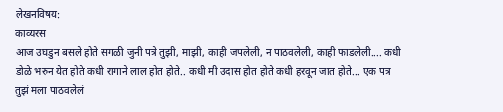लेखनविषय:
काव्यरस
आज उघडुन बसले होते सगळी जुनी पत्रे तुझी, माझी, काही जपलेली, न पाठवलेली, काही फाडलेली.... कधी डोळे भरुन येत होते कधी रागाने लाल होत होते.. कधी मी उदास होत होते कधी हरवून जात होते... एक पत्र तुझं मला पाठवलेलं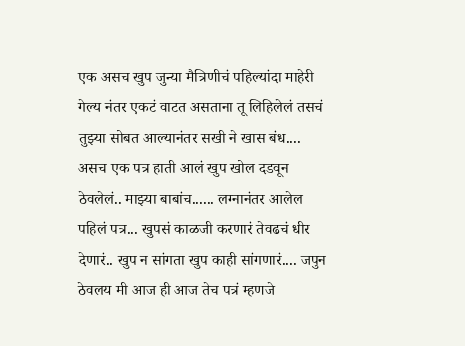एक असच खुप जुन्या मैत्रिणीचं पहिल्यांदा माहेरी गेल्य नंतर एकटं वाटत असताना तू लिहिलेलं तसचं तुझ्या सोबत आल्यानंतर सखी ने खास बंध.... असच एक पत्र हाती आलं खुप खोल दडवून ठेवलेलं.. माझ्या बाबांच...... लग्नानंतर आलेल पहिलं पत्र... खुपसं काळजी करणारं तेवढचं धीर देणारं.. खुप न सांगता खुप काही सांगणारं.... जपुन ठेवलय मी आज ही आज तेच पत्रं म्हणजे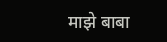माझे बाबा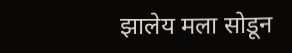झालेय मला सोडून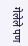गेलेले पण